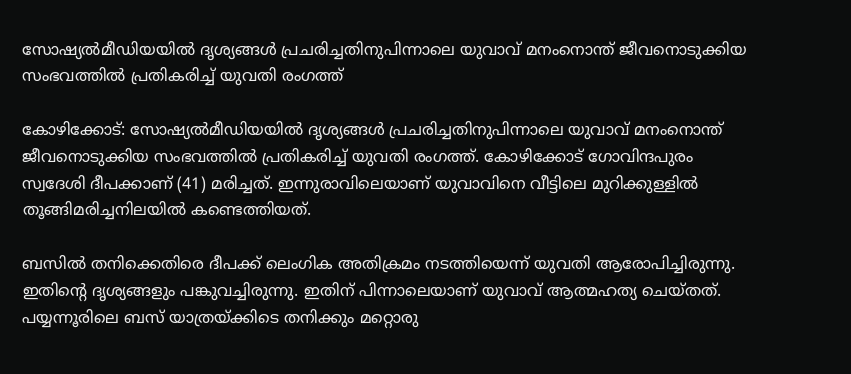സോഷ്യൽമീഡിയയിൽ ദൃശ്യങ്ങൾ പ്രചരിച്ചതിനുപിന്നാലെ യുവാവ് മനംനൊന്ത് ജീവനൊടുക്കിയ സംഭവത്തിൽ പ്രതികരിച്ച് യുവതി രംഗത്ത്

കോഴിക്കോട്: സോഷ്യൽമീഡിയയിൽ ദൃശ്യങ്ങൾ പ്രചരിച്ചതിനുപിന്നാലെ യുവാവ് മനംനൊന്ത് ജീവനൊടുക്കിയ സംഭവത്തിൽ പ്രതികരിച്ച് യുവതി രംഗത്ത്. കോഴിക്കോട് ഗോവിന്ദപുരം സ്വദേശി ദീപക്കാണ് (41) മരിച്ചത്. ഇന്നുരാവിലെയാണ് യുവാവിനെ വീട്ടിലെ മുറിക്കുള്ളിൽ തൂങ്ങിമരിച്ചനിലയിൽ കണ്ടെത്തിയത്.

ബസിൽ തനിക്കെതിരെ ദീപക്ക് ലെംഗിക അതിക്രമം നടത്തിയെന്ന് യുവതി ആരോപിച്ചിരുന്നു. ഇതിന്റെ ദൃശ്യങ്ങളും പങ്കുവച്ചിരുന്നു. ഇതിന് പിന്നാലെയാണ് യുവാവ് ആത്മഹത്യ ചെയ്തത്. പയ്യന്നൂരിലെ ബസ് യാത്രയ്ക്കിടെ തനിക്കും മറ്റൊരു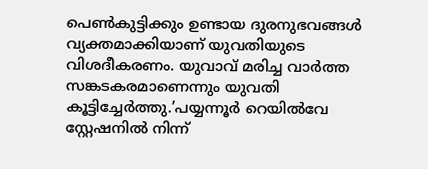പെൺകുട്ടിക്കും ഉണ്ടായ ദുരനുഭവങ്ങൾ വ്യക്തമാക്കിയാണ് യുവതിയുടെ വിശദീകരണം. യുവാവ് മരിച്ച വാർത്ത സങ്കടകരമാണെന്നും യുവതി കൂട്ടിച്ചേർത്തു.’പയ്യന്നൂർ റെയിൽവേ സ്റ്റേഷനിൽ നിന്ന്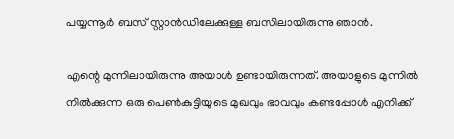പയ്യന്നൂർ ബസ് സ്റ്റാൻഡിലേക്കുള്ള ബസിലായിരുന്നു ഞാൻ.

എന്റെ മുന്നിലായിരുന്നു അയാൾ ഉണ്ടായിരുന്നത്. അയാളുടെ മുന്നിൽ നിൽക്കുന്ന ഒരു പെൺകുട്ടിയുടെ മുഖവും ഭാവവും കണ്ടപ്പോൾ എനിക്ക്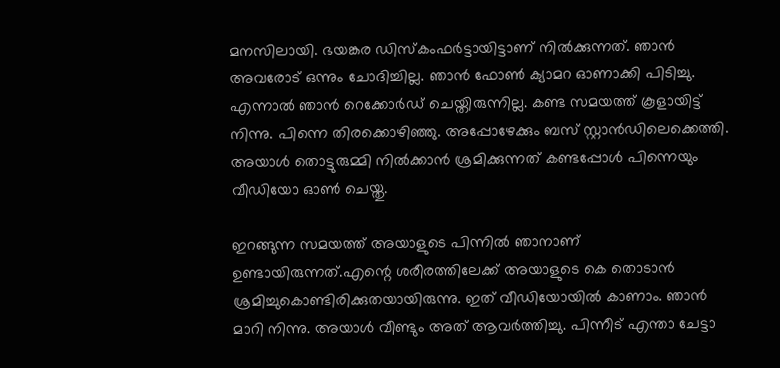മനസിലായി. ഭയങ്കര ഡിസ്‌കംഫർട്ടായിട്ടാണ് നിൽക്കുന്നത്. ഞാൻ അവരോട് ഒന്നും ചോദിച്ചില്ല. ഞാൻ ഫോൺ ക്യാമറ ഓണാക്കി പിടിച്ചു. എന്നാൽ ഞാൻ റെക്കോർഡ് ചെയ്തിരുന്നില്ല. കണ്ട സമയത്ത് കൂളായിട്ട് നിന്നു. പിന്നെ തിരക്കൊഴിഞ്ഞു. അപ്പോഴേക്കും ബസ് സ്റ്റാൻഡിലെക്കെത്തി. അയാൾ തൊട്ടുരുമ്മി നിൽക്കാൻ ശ്രമിക്കുന്നത് കണ്ടപ്പോൾ പിന്നെയും വീഡിയോ ഓൺ ചെയ്തു.

ഇറങ്ങുന്ന സമയത്ത് അയാളുടെ പിന്നിൽ ഞാനാണ് ഉണ്ടായിരുന്നത്.എന്റെ ശരീരത്തിലേക്ക് അയാളുടെ കെ തൊടാൻ ശ്രമിച്ചുകൊണ്ടിരിക്കുതയായിരുന്നു. ഇത് വീഡിയോയിൽ കാണാം. ഞാൻ മാറി നിന്നു. അയാൾ വീണ്ടും അത് ആവർത്തിച്ചു. പിന്നീട് എന്താ ചേട്ടാ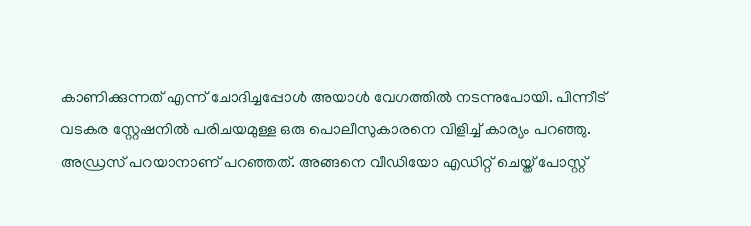കാണിക്കുന്നത് എന്ന് ചോദിച്ചപ്പോൾ അയാൾ വേഗത്തിൽ നടന്നുപോയി. പിന്നീട് വടകര സ്റ്റേഷനിൽ പരിചയമുള്ള ഒരു പൊലീസുകാരനെ വിളിച്ച് കാര്യം പറഞ്ഞു. അഡ്രസ് പറയാനാണ് പറഞ്ഞത്. അങ്ങനെ വീഡിയോ എഡിറ്റ് ചെയ്ത് പോസ്റ്റ്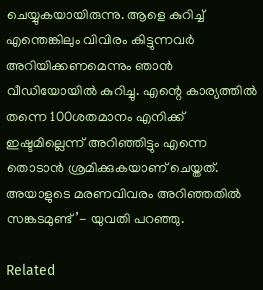ചെയ്യുകയായിരുന്നു. ആളെ കുറിച്ച് എന്തെങ്കിലും വിവിരം കിട്ടുന്നവർ അറിയിക്കണമെന്നും ഞാൻ വീഡിയോയിൽ കുറിച്ചു. എന്റെ കാര്യത്തിൽ തന്നെ 100ശതമാനം എനിക്ക് ഇഷ്ടമില്ലെന്ന് അറിഞ്ഞിട്ടും എന്നെ തൊടാൻ ശ്രമിക്കുകയാണ് ചെയ്തത്. അയാളുടെ മരണവിവരം അറിഞ്ഞതിൽ സങ്കടമുണ്ട്’- യുവതി പറഞ്ഞു.

Related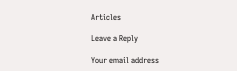Articles

Leave a Reply

Your email address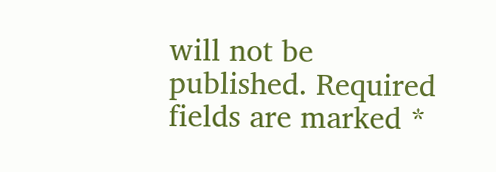will not be published. Required fields are marked *